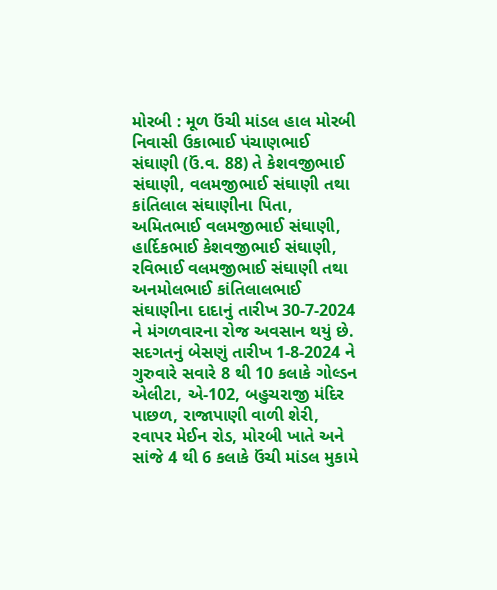મોરબી : મૂળ ઉંચી માંડલ હાલ મોરબી નિવાસી ઉકાભાઈ પંચાણભાઈ સંઘાણી (ઉં.વ. 88) તે કેશવજીભાઈ સંઘાણી, વલમજીભાઈ સંઘાણી તથા કાંતિલાલ સંઘાણીના પિતા, અમિતભાઈ વલમજીભાઈ સંઘાણી, હાર્દિકભાઈ કેશવજીભાઈ સંઘાણી, રવિભાઈ વલમજીભાઈ સંઘાણી તથા અનમોલભાઈ કાંતિલાલભાઈ સંઘાણીના દાદાનું તારીખ 30-7-2024 ને મંગળવારના રોજ અવસાન થયું છે. સદગતનું બેસણું તારીખ 1-8-2024 ને ગુરુવારે સવારે 8 થી 10 કલાકે ગોલ્ડન એલીટા, એ-102, બહુચરાજી મંદિર પાછળ, રાજાપાણી વાળી શેરી, રવાપર મેઈન રોડ, મોરબી ખાતે અને સાંજે 4 થી 6 કલાકે ઉંચી માંડલ મુકામે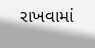રાખવામાં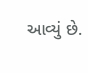આવ્યું છે.